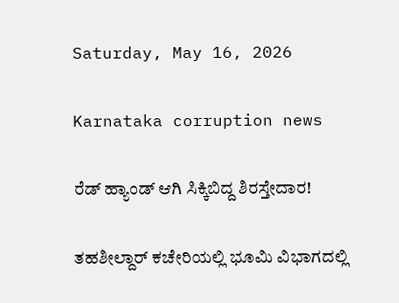Saturday, May 16, 2026

Karnataka corruption news

ರೆಡ್‌ ಹ್ಯಾಂಡ್‌ ಆಗಿ ಸಿಕ್ಕಿಬಿದ್ದ ಶಿರಸ್ತೇದಾರ!

ತಹಶೀಲ್ದಾರ್ ಕಚೇರಿಯಲ್ಲಿ ಭೂಮಿ ವಿಭಾಗದಲ್ಲಿ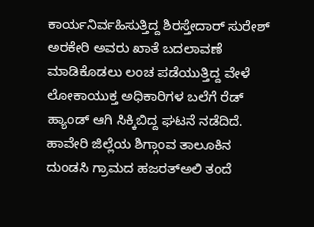ಕಾರ್ಯನಿರ್ವಹಿಸುತ್ತಿದ್ದ ಶಿರಸ್ತೇದಾರ್ ಸುರೇಶ್ ಅರಕೇರಿ ಅವರು ಖಾತೆ ಬದಲಾವಣೆ ಮಾಡಿಕೊಡಲು ಲಂಚ ಪಡೆಯುತ್ತಿದ್ದ ವೇಳೆ ಲೋಕಾಯುಕ್ತ ಅಧಿಕಾರಿಗಳ ಬಲೆಗೆ ರೆಡ್ ಹ್ಯಾಂಡ್ ಆಗಿ ಸಿಕ್ಕಿಬಿದ್ದ ಘಟನೆ ನಡೆದಿದೆ. ಹಾವೇರಿ ಜಿಲ್ಲೆಯ ಶಿಗ್ಗಾಂವ ತಾಲೂಕಿನ ದುಂಡಸಿ ಗ್ರಾಮದ ಹಜರತ್‌ಅಲಿ ತಂದೆ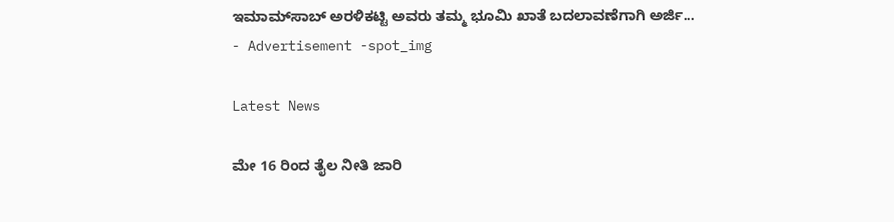ಇಮಾಮ್‌ಸಾಬ್ ಅರಳಿಕಟ್ಟಿ ಅವರು ತಮ್ಮ ಭೂಮಿ ಖಾತೆ ಬದಲಾವಣೆಗಾಗಿ ಅರ್ಜಿ...
- Advertisement -spot_img

Latest News

ಮೇ 16 ರಿಂದ ತೈಲ ನೀತಿ ಜಾರಿ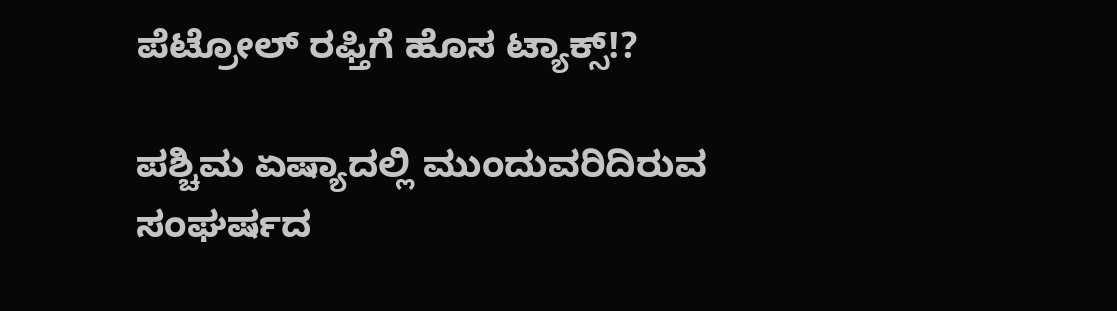ಪೆಟ್ರೋಲ್ ರಫ್ತಿಗೆ ಹೊಸ ಟ್ಯಾಕ್ಸ್!?

ಪಶ್ಚಿಮ ಏಷ್ಯಾದಲ್ಲಿ ಮುಂದುವರಿದಿರುವ ಸಂಘರ್ಷದ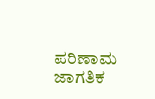ಪರಿಣಾಮ ಜಾಗತಿಕ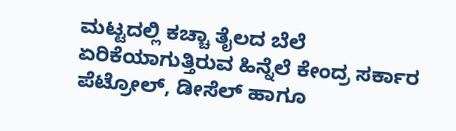ಮಟ್ಟದಲ್ಲಿ ಕಚ್ಚಾ ತೈಲದ ಬೆಲೆ ಏರಿಕೆಯಾಗುತ್ತಿರುವ ಹಿನ್ನೆಲೆ ಕೇಂದ್ರ ಸರ್ಕಾರ ಪೆಟ್ರೋಲ್, ಡೀಸೆಲ್ ಹಾಗೂ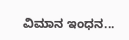ವಿಮಾನ ಇಂಧನ...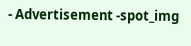- Advertisement -spot_img